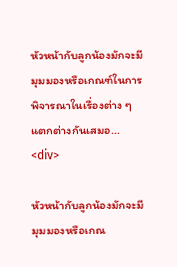หัวหน้ากับลูกน้องมักจะมีมุมมองหรือเกณฑ์ในการพิจารณาในเรื่องต่าง ๆ แตกต่างกันเสมอ...
<div>

หัวหน้ากับลูกน้องมักจะมีมุมมองหรือเกณ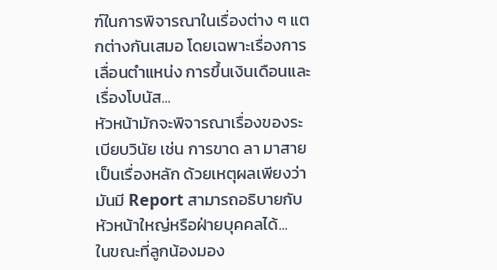ฑ์ในการพิจารณาในเรื่องต่าง ๆ แตกต่างกันเสมอ โดยเฉพาะเรื่องการเลื่อนตำแหน่ง การขึ้นเงินเดือนและเรื่องโบนัส...
หัวหน้ามักจะพิจารณาเรื่องของระเบียบวินัย เช่น การขาด ลา มาสาย เป็นเรื่องหลัก ด้วยเหตุผลเพียงว่ามันมี Report สามารถอธิบายกับหัวหน้าใหญ่หรือฝ่ายบุคคลได้...
ในขณะที่ลูกน้องมอง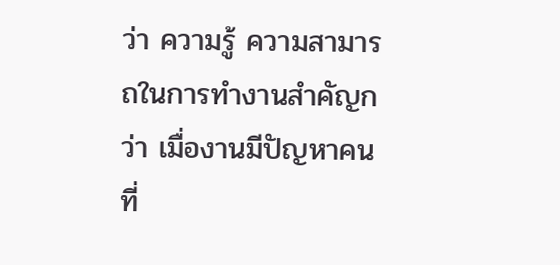ว่า ความรู้ ความสามารถในการทำงานสำคัญกว่า เมื่องานมีปัญหาคนที่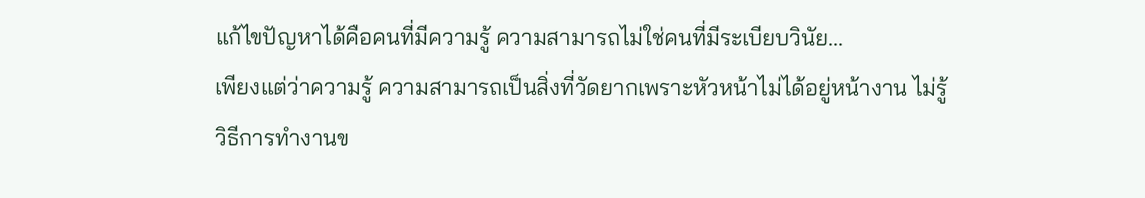แก้ไขปัญหาได้คือคนที่มีความรู้ ความสามารถไม่ใช่คนที่มีระเบียบวินัย...
เพียงแต่ว่าความรู้ ความสามารถเป็นสิ่งที่วัดยากเพราะหัวหน้าไม่ได้อยู่หน้างาน ไม่รู้วิธีการทำงานข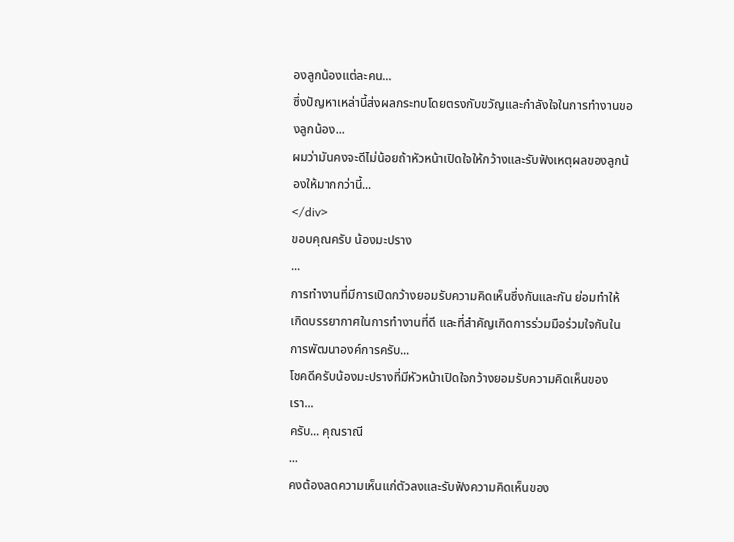องลูกน้องแต่ละคน...
ซึ่งปัญหาเหล่านี้ส่งผลกระทบโดยตรงกับขวัญและกำลังใจในการทำงานของลูกน้อง...
ผมว่ามันคงจะดีไม่น้อยถ้าหัวหน้าเปิดใจให้กว้างและรับฟังเหตุผลของลูกน้องให้มากกว่านี้...
</div>
ขอบคุณครับ น้องมะปราง
...
การทำงานที่มีการเปิดกว้างยอมรับความคิดเห็นซึ่งกันและกัน ย่อมทำให้เกิดบรรยากาศในการทำงานที่ดี และที่สำคัญเกิดการร่วมมือร่วมใจกันในการพัฒนาองค์การครับ...
โชคดีครับน้องมะปรางที่มีหัวหน้าเปิดใจกว้างยอมรับความคิดเห็นของเรา...
ครับ... คุณราณี
...
คงต้องลดความเห็นแก่ตัวลงและรับฟังความคิดเห็นของ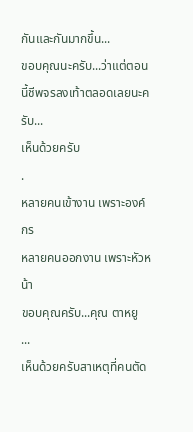กันและกันมากขึ้น...
ขอบคุณนะครับ...ว่าแต่ตอนนี้ชีพจรลงเท้าตลอดเลยนะครับ...
เห็นด้วยครับ
.
หลายคนเข้างาน เพราะองค์กร
หลายคนออกงาน เพราะหัวหน้า
ขอบคุณครับ...คุณ ตาหยู
...
เห็นด้วยครับสาเหตุที่คนตัด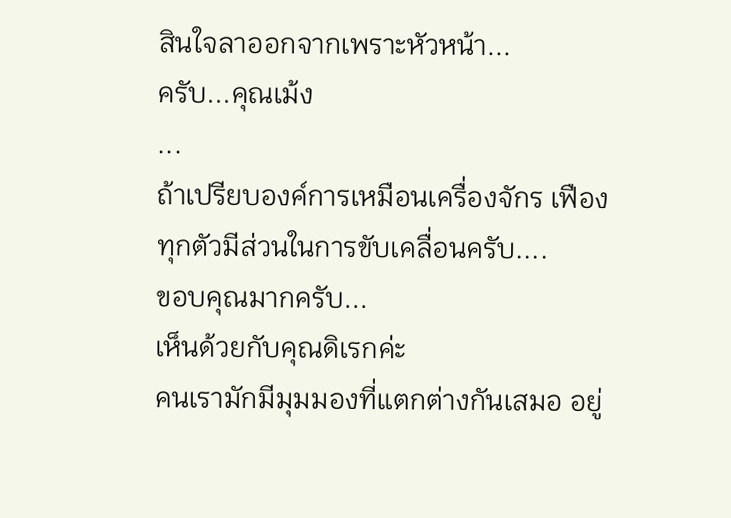สินใจลาออกจากเพราะหัวหน้า...
ครับ...คุณเม้ง
...
ถ้าเปรียบองค์การเหมือนเครื่องจักร เฟืองทุกตัวมีส่วนในการขับเคลื่อนครับ....
ขอบคุณมากครับ...
เห็นด้วยกับคุณดิเรกค่ะ
คนเรามักมีมุมมองที่แตกต่างกันเสมอ อยู่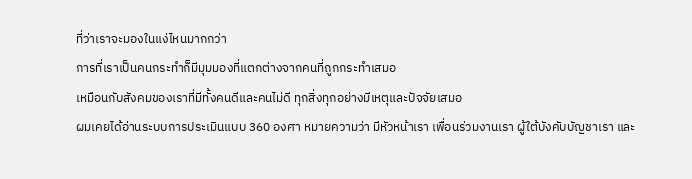ที่ว่าเราจะมองในแง่ไหนมากกว่า
การที่เราเป็นคนกระทำก็มีมุมมองที่แตกต่างจากคนที่ถูกกระทำเสมอ
เหมือนกับสังคมของเราที่มีทั้งคนดีและคนไม่ดี ทุกสิ่งทุกอย่างมีเหตุและปัจจัยเสมอ
ผมเคยได้อ่านระบบการประเมินแบบ 360 องศา หมายความว่า มีหัวหน้าเรา เพื่อนร่วมงานเรา ผู้ใต้บังคับบัญชาเรา และ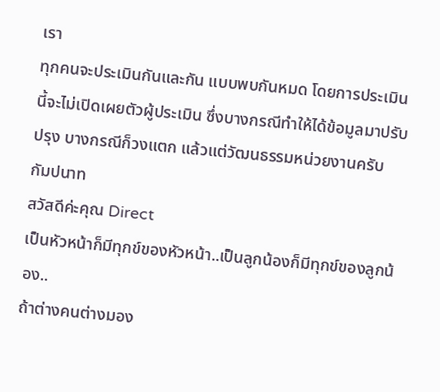เรา
ทุกคนจะประเมินกันและกัน แบบพบกันหมด โดยการประเมินนี้จะไม่เปิดเผยตัวผู้ประเมิน ซึ่งบางกรณีทำให้ได้ข้อมูลมาปรับปรุง บางกรณีก็วงแตก แล้วแต่วัฒนธรรมหน่วยงานครับ
กัมปนาท
สวัสดีค่ะคุณ Direct
เป็นหัวหน้าก็มีทุกข์ของหัวหน้า..เป็นลูกน้องก็มีทุกข์ของลูกน้อง..
ถ้าต่างคนต่างมอง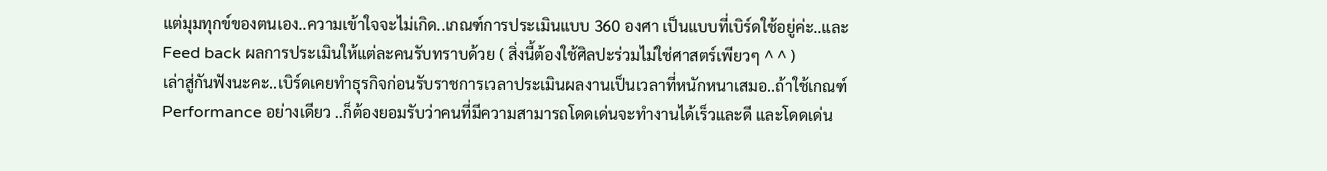แต่มุมทุกข์ของตนเอง..ความเข้าใจจะไม่เกิด..เกณฑ์การประเมินแบบ 360 องศา เป็นแบบที่เบิร์ดใช้อยู่ค่ะ..และ Feed back ผลการประเมินให้แต่ละคนรับทราบด้วย ( สิ่งนี้ต้องใช้ศิลปะร่วมไม่ใช่ศาสตร์เพียวๆ ^ ^ )
เล่าสู่กันฟังนะคะ..เบิร์ดเคยทำธุรกิจก่อนรับราชการเวลาประเมินผลงานเป็นเวลาที่หนักหนาเสมอ..ถ้าใช้เกณฑ์ Performance อย่างเดียว ..ก็ต้องยอมรับว่าคนที่มีความสามารถโดดเด่นจะทำงานได้เร็วและดี และโดดเด่น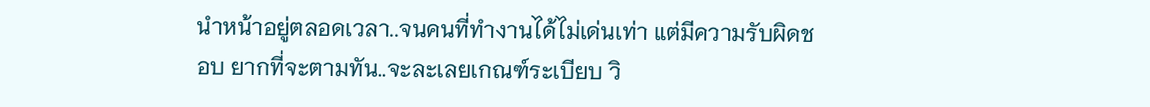นำหน้าอยู่ตลอดเวลา..จนคนที่ทำงานได้ไม่เด่นเท่า แต่มีความรับผิดชอบ ยากที่จะตามทัน..จะละเลยเกณฑ์ระเบียบ วิ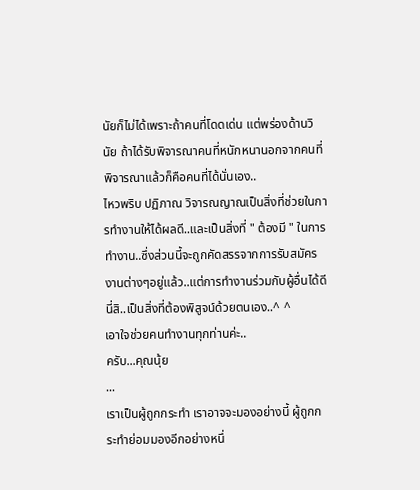นัยก็ไม่ได้เพราะถ้าคนที่โดดเด่น แต่พร่องด้านวินัย ถ้าได้รับพิจารณาคนที่หนักหนานอกจากคนที่พิจารณาแล้วก็คือคนที่ได้นั่นเอง..
ไหวพริบ ปฏิภาณ วิจารณญาณเป็นสิ่งที่ช่วยในการทำงานให้ได้ผลดี..และเป็นสิ่งที่ " ต้องมี " ในการทำงาน..ซึ่งส่วนนี้จะถูกคัดสรรจากการรับสมัครงานต่างๆอยู่แล้ว..แต่การทำงานร่วมกับผู้อื่นได้ดีนี่สิ..เป็นสิ่งที่ต้องพิสูจน์ด้วยตนเอง..^ ^
เอาใจช่วยคนทำงานทุกท่านค่ะ..
ครับ...คุณนุ้ย
...
เราเป็นผู้ถูกกระทำ เราอาจจะมองอย่างนี้ ผู้ถูกกระทำย่อมมองอีกอย่างหนึ่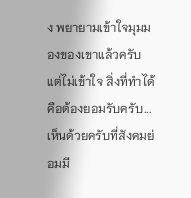ง พยายามเข้าใจมุมมองของเขาแล้วครับ แต่ไม่เข้าใจ สิ่งที่ทำได้คือต้องยอมรับครับ...
เห็นด้วยครับที่สังคมย่อมมี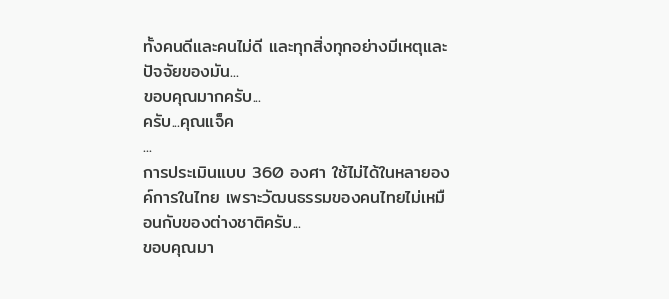ทั้งคนดีและคนไม่ดี และทุกสิ่งทุกอย่างมีเหตุและปัจจัยของมัน...
ขอบคุณมากครับ...
ครับ...คุณแจ็ค
...
การประเมินแบบ 360 องศา ใช้ไม่ได้ในหลายองค์การในไทย เพราะวัฒนธรรมของคนไทยไม่เหมือนกับของต่างชาติครับ...
ขอบคุณมา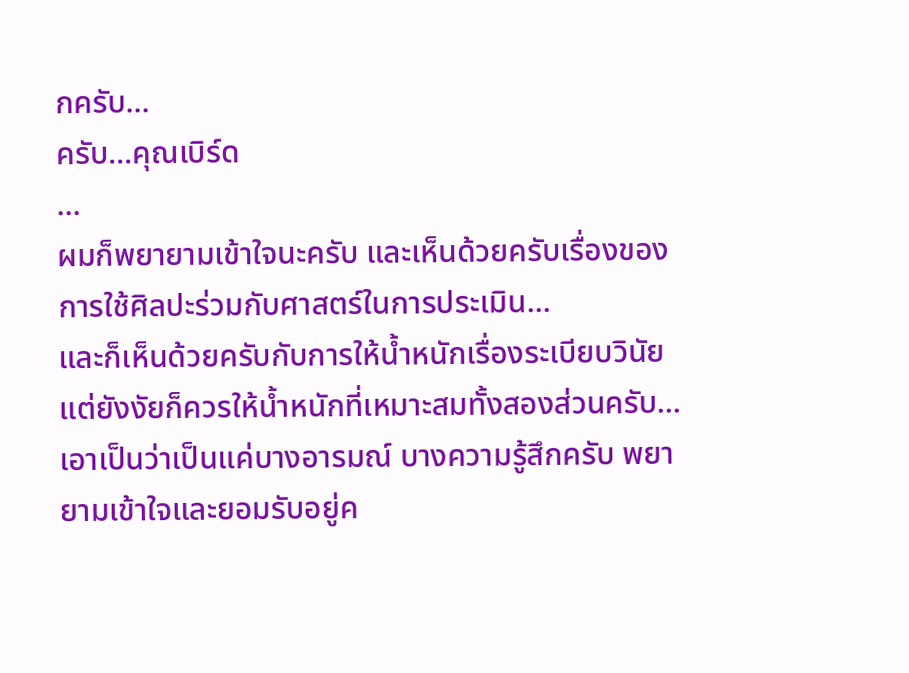กครับ...
ครับ...คุณเบิร์ด
...
ผมก็พยายามเข้าใจนะครับ และเห็นด้วยครับเรื่องของการใช้ศิลปะร่วมกับศาสตร์ในการประเมิน...
และก็เห็นด้วยครับกับการให้น้ำหนักเรื่องระเบียบวินัย แต่ยังงัยก็ควรให้น้ำหนักที่เหมาะสมทั้งสองส่วนครับ...
เอาเป็นว่าเป็นแค่บางอารมณ์ บางความรู้สึกครับ พยายามเข้าใจและยอมรับอยู่ค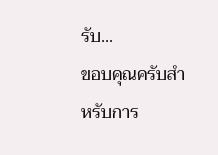รับ...
ขอบคุณครับสำหรับการ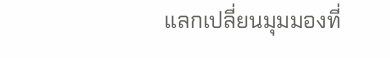แลกเปลี่ยนมุมมองที่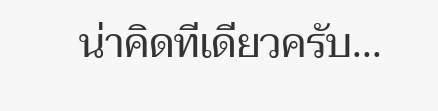น่าคิดทีเดียวครับ...